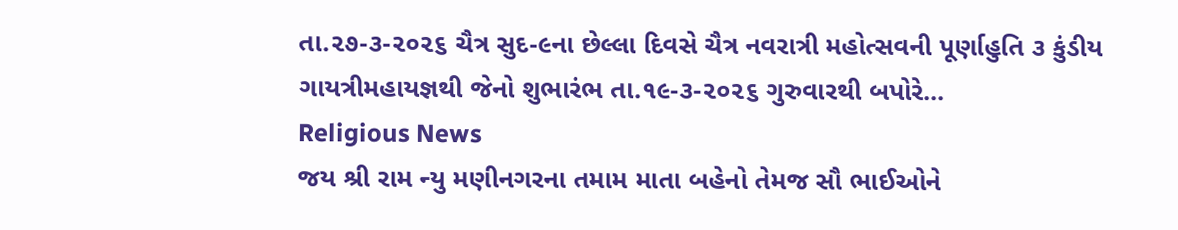તા.૨૭-૩-૨૦૨૬ ચૈત્ર સુદ-૯ના છેલ્લા દિવસે ચૈત્ર નવરાત્રી મહોત્સવની પૂર્ણાહુતિ ૩ કુંડીય ગાયત્રીમહાયજ્ઞથી જેનો શુભારંભ તા.૧૯-૩-૨૦૨૬ ગુરુવારથી બપોરે...
Religious News
જય શ્રી રામ ન્યુ મણીનગરના તમામ માતા બહેનો તેમજ સૌ ભાઈઓને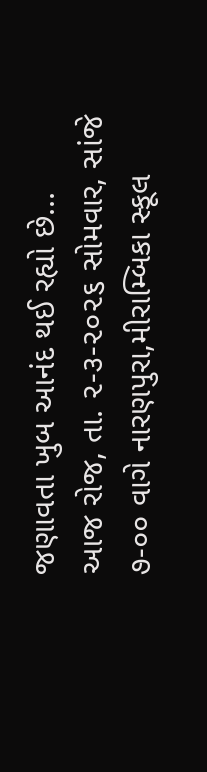જણાવતા ખુબ આનંદ થઈ રહ્યો છે...
આજ રોજ, તા. ૨-૩-૨૦૨૬ સોમવાર, સાંજે ૭-૦૦ વાગે નારણપુરા,મીરામ્બિકા સ્કૂલ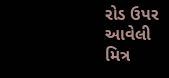રોડ ઉપર આવેલી મિત્ર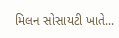મિલન સોસાયટી ખાતે...